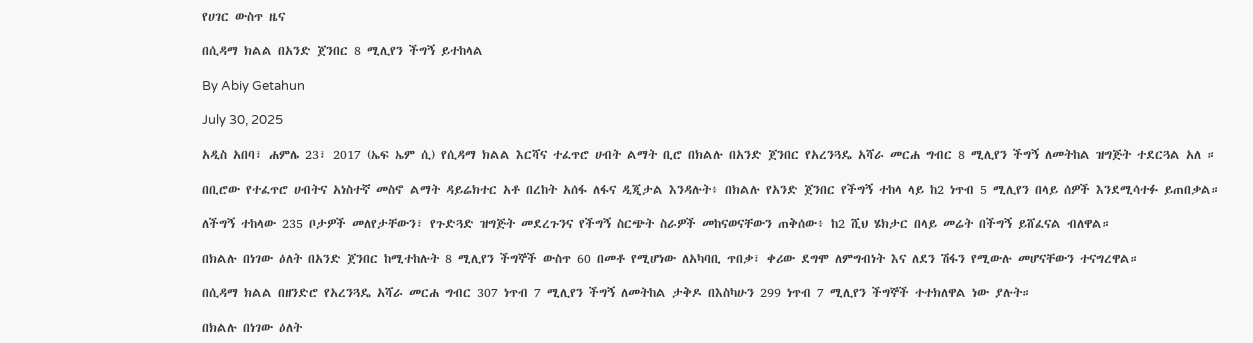የሀገር ውስጥ ዜና

በሲዳማ ክልል በአንድ ጀንበር 8 ሚሊየን ችግኝ ይተከላል

By Abiy Getahun

July 30, 2025

አዲስ አበባ፣ ሐምሌ 23፣ 2017 (ኤፍ ኤም ሲ) የሲዳማ ክልል እርሻና ተፈጥሮ ሀብት ልማት ቢሮ በክልሉ በአንድ ጀንበር የአረንጓዴ አሻራ መርሐ ግብር 8 ሚሊየን ችግኝ ለመትከል ዝግጅት ተደርጓል አለ ።

በቢሮው የተፈጥሮ ሀብትና አነስተኛ መስኖ ልማት ዳይሬክተር አቶ በረከት አሰፋ ለፋና ዲጂታል እንዳሉት፥ በክልሉ የአንድ ጀንበር የችግኝ ተከላ ላይ ከ2 ነጥብ 5 ሚሊየን በላይ ሰዎች እንደሚሳተፉ ይጠበቃል።

ለችግኝ ተከላው 235 ቦታዎች መለየታቸውን፣ የጉድጓድ ዝግጅት መደረጉንና የችግኝ ስርጭት ስራዎች መከናወናቸውን ጠቅሰው፥ ከ2 ሺህ ሄክታር በላይ መሬት በችግኝ ይሸፈናል ብለዋል።

በክልሉ በነገው ዕለት በአንድ ጀንበር ከሚተከሉት 8 ሚሊየን ችግኞች ውስጥ 60 በመቶ የሚሆነው ለአካባቢ ጥበቃ፣ ቀሪው ደግሞ ለምግብነት እና ለደን ሽፋን የሚውሉ መሆናቸውን ተናግረዋል።

በሲዳማ ክልል በዘንድሮ የአረንጓዴ አሻራ መርሐ ግብር 307 ነጥብ 7 ሚሊየን ችግኝ ለመትከል ታቅዶ በእስካሁን 299 ነጥብ 7 ሚሊየን ችግኞች ተተክለዋል ነው ያሉት።

በክልሉ በነገው ዕለት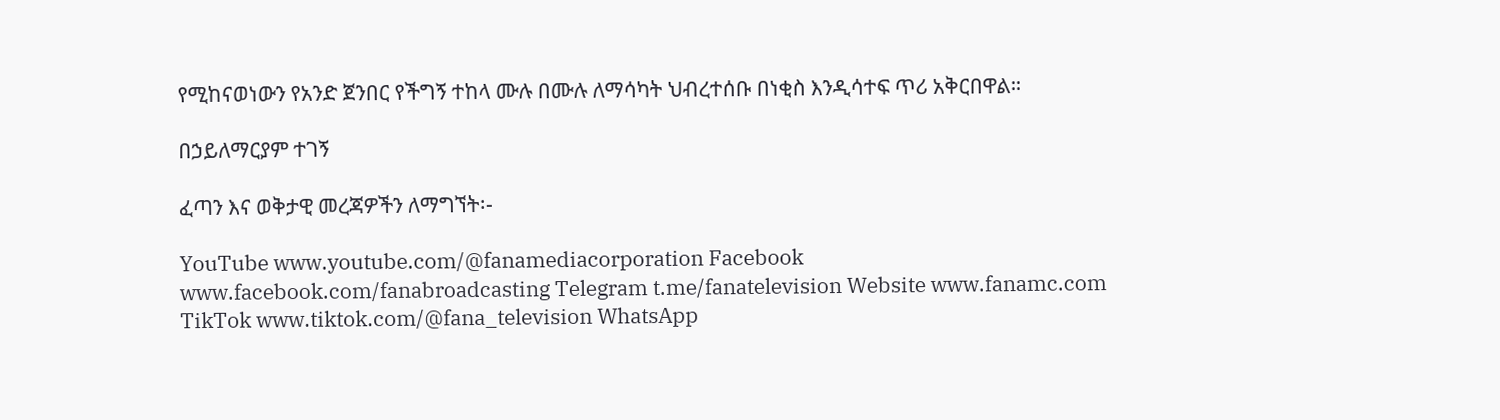የሚከናወነውን የአንድ ጀንበር የችግኝ ተከላ ሙሉ በሙሉ ለማሳካት ህብረተሰቡ በነቂስ እንዲሳተፍ ጥሪ አቅርበዋል።

በኃይለማርያም ተገኝ

ፈጣን እና ወቅታዊ መረጃዎችን ለማግኘት፡-

YouTube www.youtube.com/@fanamediacorporation Facebook www.facebook.com/fanabroadcasting Telegram t.me/fanatelevision Website www.fanamc.com TikTok www.tiktok.com/@fana_television WhatsApp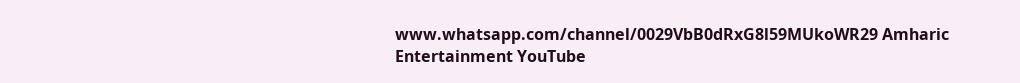www.whatsapp.com/channel/0029VbB0dRxG8l59MUkoWR29 Amharic Entertainment YouTube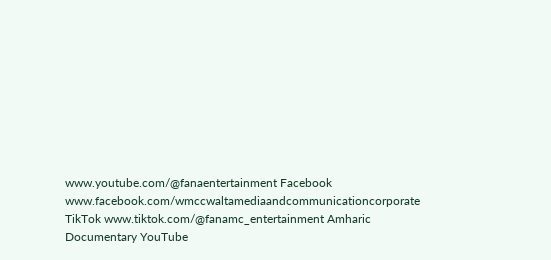www.youtube.com/@fanaentertainment Facebook www.facebook.com/wmccwaltamediaandcommunicationcorporate TikTok www.tiktok.com/@fanamc_entertainment Amharic Documentary YouTube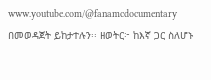www.youtube.com/@fanamcdocumentary በመወዳጀት ይከታተሉን፡፡ ዘወትር፦ ከእኛ ጋር ስለሆኑ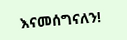እናመሰግናለን!